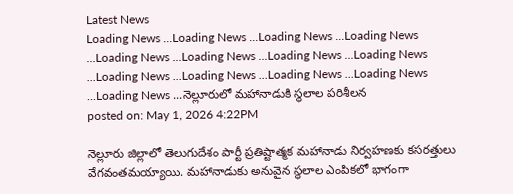Latest News
Loading News ...Loading News ...Loading News ...Loading News ...Loading News ...Loading News ...Loading News ...Loading News ...Loading News ...Loading News ...Loading News ...Loading News ...Loading News ...నెల్లూరులో మహానాడుకి స్థలాల పరిశీలన
posted on: May 1, 2026 4:22PM

నెల్లూరు జిల్లాలో తెలుగుదేశం పార్టీ ప్రతిష్టాత్మక మహానాడు నిర్వహణకు కసరత్తులు వేగవంతమయ్యాయి. మహానాడుకు అనువైన స్థలాల ఎంపికలో భాగంగా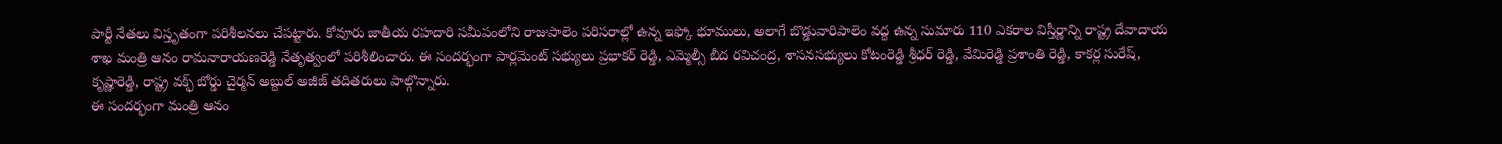పార్టీ నేతలు విస్తృతంగా పరిశీలనలు చేపట్టారు. కోవూరు జాతీయ రహదారి సమీపంలోని రాజుపాలెం పరిసరాల్లో ఉన్న ఇఫ్కో భూములు, అలాగే బొడ్డువారిపాలెం వద్ద ఉన్న సుమారు 110 ఎకరాల విస్తీర్ణాన్ని రాష్ట్ర దేవాదాయ శాఖ మంత్రి ఆనం రామనారాయణరెడ్డి నేతృత్వంలో పరిశీలించారు. ఈ సందర్భంగా పార్లమెంట్ సభ్యులు ప్రభాకర్ రెడ్డి, ఎమ్మెల్సీ బీద రవిచంద్ర, శాసనసభ్యులు కోటంరెడ్డి శ్రీధర్ రెడ్డి, వేమిరెడ్డి ప్రశాంతి రెడ్డి, కాకర్ల సురేష్, కృష్ణారెడ్డి, రాష్ట్ర వక్ఫ్ బోర్డు చైర్మన్ అబ్దుల్ అజీజ్ తదితరులు పాల్గొన్నారు.
ఈ సందర్భంగా మంత్రి ఆనం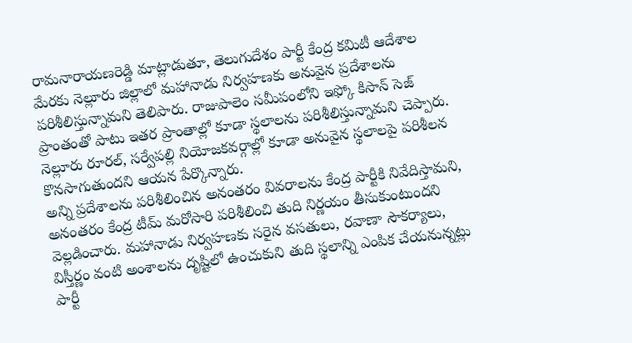రామనారాయణరెడ్డి మాట్లాడుతూ, తెలుగుదేశం పార్టీ కేంద్ర కమిటీ ఆదేశాల మేరకు నెల్లూరు జిల్లాలో మహానాడు నిర్వహణకు అనువైన ప్రదేశాలను పరిశీలిస్తున్నామని తెలిపారు. రాజుపాలెం సమీపంలోని ఇఫ్కో కిసాన్ సెజ్ ప్రాంతంతో పాటు ఇతర ప్రాంతాల్లో కూడా స్థలాలను పరిశీలిస్తున్నామని చెప్పారు. నెల్లూరు రూరల్, సర్వేపల్లి నియోజకవర్గాల్లో కూడా అనువైన స్థలాలపై పరిశీలన కొనసాగుతుందని ఆయన పేర్కొన్నారు.
అన్ని ప్రదేశాలను పరిశీలించిన అనంతరం వివరాలను కేంద్ర పార్టీకి నివేదిస్తామని, అనంతరం కేంద్ర టీమ్ మరోసారి పరిశీలించి తుది నిర్ణయం తీసుకుంటుందని వెల్లడించారు. మహానాడు నిర్వహణకు సరైన వసతులు, రవాణా సౌకర్యాలు, విస్తీర్ణం వంటి అంశాలను దృష్టిలో ఉంచుకుని తుది స్థలాన్ని ఎంపిక చేయనున్నట్లు పార్టీ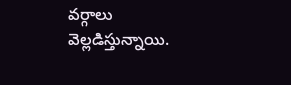వర్గాలు వెల్లడిస్తున్నాయి.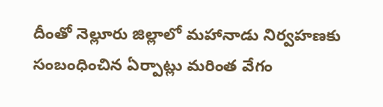దీంతో నెల్లూరు జిల్లాలో మహానాడు నిర్వహణకు సంబంధించిన ఏర్పాట్లు మరింత వేగం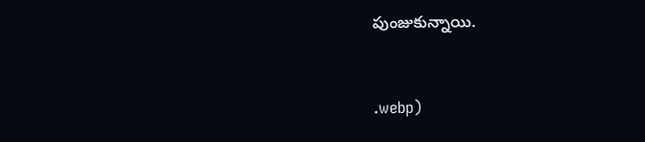పుంజుకున్నాయి.


.webp)